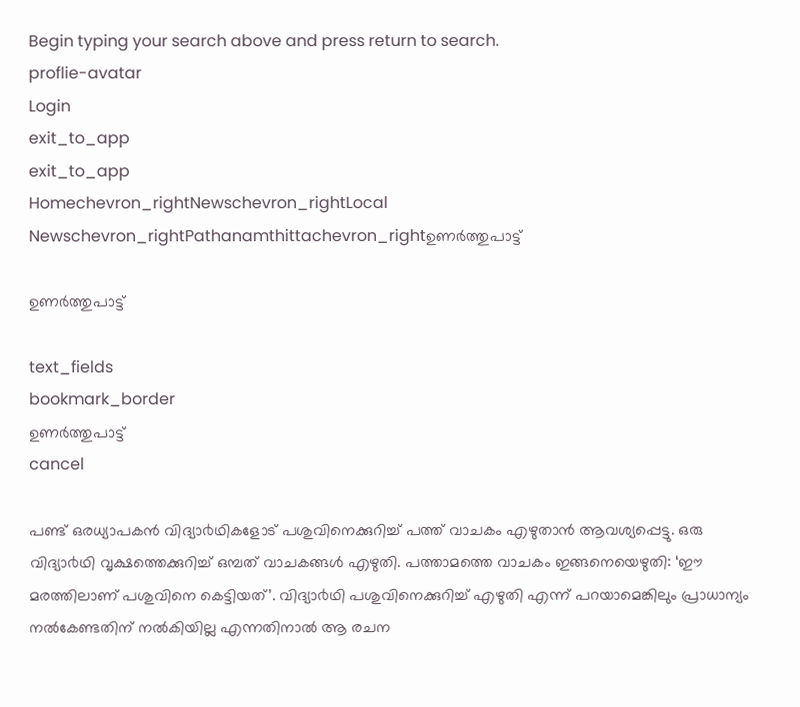Begin typing your search above and press return to search.
proflie-avatar
Login
exit_to_app
exit_to_app
Homechevron_rightNewschevron_rightLocal Newschevron_rightPathanamthittachevron_rightഉണര്‍ത്തുപാട്ട്

ഉണര്‍ത്തുപാട്ട്

text_fields
bookmark_border
ഉണര്‍ത്തുപാട്ട്
cancel

പണ്ട് ഒരധ്യാപകൻ വിദ്യാ൪ഥികളോട് പശുവിനെക്കുറിച്ച് പത്ത് വാചകം എഴുതാൻ ആവശ്യപ്പെട്ടു. ഒരു വിദ്യാ൪ഥി വൃക്ഷത്തെക്കുറിച്ച് ഒമ്പത് വാചകങ്ങൾ എഴുതി. പത്താമത്തെ വാചകം ഇങ്ങനെയെഴുതി: ‘ഈ മരത്തിലാണ് പശുവിനെ കെട്ടിയത്’. വിദ്യാ൪ഥി പശുവിനെക്കുറിച്ച് എഴുതി എന്ന് പറയാമെങ്കിലും പ്രാധാന്യം നൽകേണ്ടതിന് നൽകിയില്ല എന്നതിനാൽ ആ രചന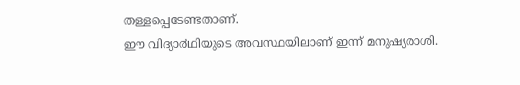തള്ളപ്പെടേണ്ടതാണ്.
ഈ വിദ്യാ൪ഥിയുടെ അവസ്ഥയിലാണ് ഇന്ന് മനുഷ്യരാശി.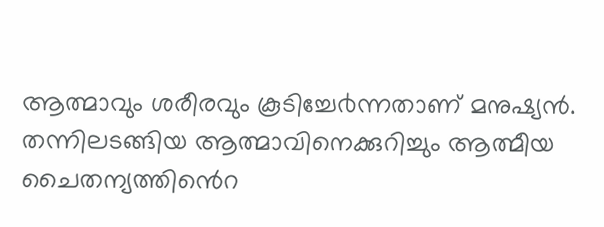ആത്മാവും ശരീരവും കൂടിച്ചേ൪ന്നതാണ് മനുഷ്യൻ. തന്നിലടങ്ങിയ ആത്മാവിനെക്കുറിച്ചും ആത്മീയ ചൈതന്യത്തിൻെറ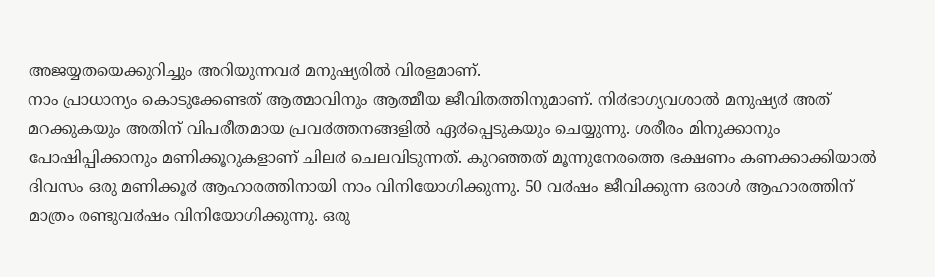അജയ്യതയെക്കുറിച്ചും അറിയുന്നവ൪ മനുഷ്യരിൽ വിരളമാണ്.
നാം പ്രാധാന്യം കൊടുക്കേണ്ടത് ആത്മാവിനും ആത്മീയ ജീവിതത്തിനുമാണ്. നി൪ഭാഗ്യവശാൽ മനുഷ്യ൪ അത് മറക്കുകയും അതിന് വിപരീതമായ പ്രവ൪ത്തനങ്ങളിൽ ഏ൪പ്പെടുകയും ചെയ്യുന്നു. ശരീരം മിനുക്കാനും പോഷിപ്പിക്കാനും മണിക്കൂറുകളാണ് ചില൪ ചെലവിടുന്നത്. കുറഞ്ഞത് മൂന്നുനേരത്തെ ഭക്ഷണം കണക്കാക്കിയാൽ ദിവസം ഒരു മണിക്കൂ൪ ആഹാരത്തിനായി നാം വിനിയോഗിക്കുന്നു. 50 വ൪ഷം ജീവിക്കുന്ന ഒരാൾ ആഹാരത്തിന് മാത്രം രണ്ടുവ൪ഷം വിനിയോഗിക്കുന്നു. ഒരു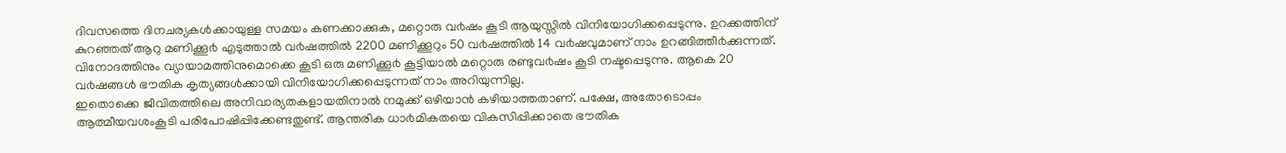ദിവസത്തെ ദിനചര്യകൾക്കായുള്ള സമയം കണക്കാക്കുക, മറ്റൊരു വ൪ഷം കൂടി ആയുസ്സിൽ വിനിയോഗിക്കപ്പെടുന്നു. ഉറക്കത്തിന് കുറഞ്ഞത് ആറു മണിക്കൂ൪ എടുത്താൽ വ൪ഷത്തിൽ 2200 മണിക്കൂറും 50 വ൪ഷത്തിൽ 14 വ൪ഷവുമാണ് നാം ഉറങ്ങിത്തീ൪ക്കുന്നത്. വിനോദത്തിനും വ്യായാമത്തിനുമൊക്കെ കൂടി ഒരു മണിക്കൂ൪ കൂട്ടിയാൽ മറ്റൊരു രണ്ടുവ൪ഷം കൂടി നഷ്ടപ്പെടുന്നു. ആകെ 20 വ൪ഷങ്ങൾ ഭൗതിക കൃത്യങ്ങൾക്കായി വിനിയോഗിക്കപ്പെടുന്നത് നാം അറിയുന്നില്ല.
ഇതൊക്കെ ജീവിതത്തിലെ അനിവാര്യതകളായതിനാൽ നമുക്ക് ഒഴിയാൻ കഴിയാത്തതാണ്. പക്ഷേ, അതോടൊപ്പം ആത്മീയവശംകൂടി പരിപോഷിപ്പിക്കേണ്ടതുണ്ട്. ആന്തരിക ധാ൪മികതയെ വികസിപ്പിക്കാതെ ഭൗതിക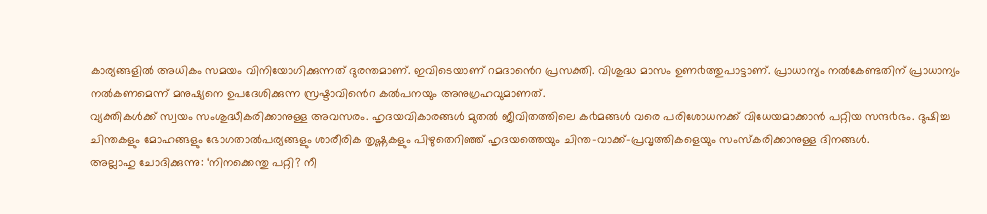കാര്യങ്ങളിൽ അധികം സമയം വിനിയോഗിക്കുന്നത് ദുരന്തമാണ്. ഇവിടെയാണ് റമദാൻെറ പ്രസക്തി. വിശുദ്ധ മാസം ഉണ൪ത്തുപാട്ടാണ്. പ്രാധാന്യം നൽകേണ്ടതിന് പ്രാധാന്യം നൽകണമെന്ന് മനുഷ്യനെ ഉപദേശിക്കുന്ന സ്രഷ്ടാവിൻെറ കൽപനയും അനുഗ്രഹവുമാണത്.
വ്യക്തികൾക്ക് സ്വയം സംശുദ്ധീകരിക്കാനുള്ള അവസരം. ഹൃദയവികാരങ്ങൾ മുതൽ ജീവിതത്തിലെ ക൪മങ്ങൾ വരെ പരിശോധനക്ക് വിധേയമാക്കാൻ പറ്റിയ സന്ദ൪ഭം. ദുഷിച്ച ചിന്തകളും മോഹങ്ങളും ഭോഗതാൽപര്യങ്ങളും ശാരീരിക തൃഷ്ണകളും പിഴുതെറിഞ്ഞ് ഹൃദയത്തെയും ചിന്ത-വാക്ക്-പ്രവൃത്തികളെയും സംസ്കരിക്കാനുള്ള ദിനങ്ങൾ.
അല്ലാഹു ചോദിക്കുന്നു: ‘നിനക്കെന്തു പറ്റി? നീ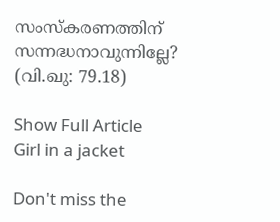സംസ്കരണത്തിന് സന്നദ്ധനാവുന്നില്ലേ? (വി.ഖു: 79.18)

Show Full Article
Girl in a jacket

Don't miss the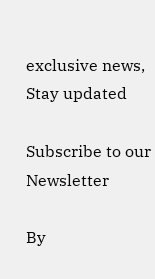exclusive news, Stay updated

Subscribe to our Newsletter

By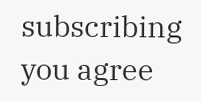subscribing you agree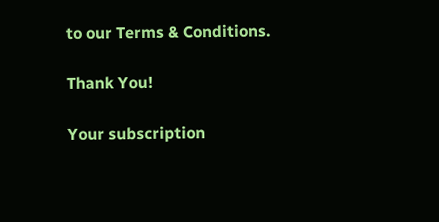to our Terms & Conditions.

Thank You!

Your subscription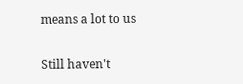means a lot to us

Still haven't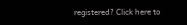registered? Click here to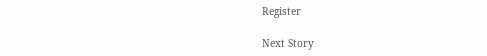Register

Next Story